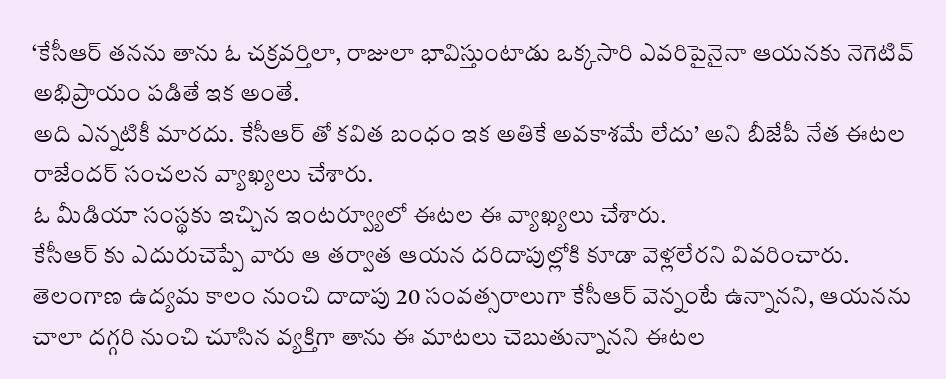‘కేసీఆర్ తనను తాను ఓ చక్రవర్తిలా, రాజులా భావిస్తుంటాడు ఒక్కసారి ఎవరిపైనైనా ఆయనకు నెగెటివ్ అభిప్రాయం పడితే ఇక అంతే.
అది ఎన్నటికీ మారదు. కేసీఆర్ తో కవిత బంధం ఇక అతికే అవకాశమే లేదు’ అని బీజేపీ నేత ఈటల రాజేందర్ సంచలన వ్యాఖ్యలు చేశారు.
ఓ మీడియా సంస్థకు ఇచ్చిన ఇంటర్వ్యూలో ఈటల ఈ వ్యాఖ్యలు చేశారు.
కేసీఆర్ కు ఎదురుచెప్పే వారు ఆ తర్వాత ఆయన దరిదాపుల్లోకి కూడా వెళ్లలేరని వివరించారు.
తెలంగాణ ఉద్యమ కాలం నుంచి దాదాపు 20 సంవత్సరాలుగా కేసీఆర్ వెన్నంటే ఉన్నానని, ఆయనను చాలా దగ్గరి నుంచి చూసిన వ్యక్తిగా తాను ఈ మాటలు చెబుతున్నానని ఈటల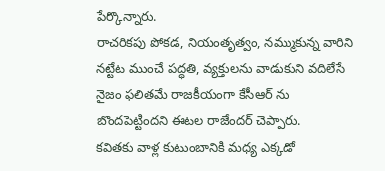పేర్కొన్నారు.
రాచరికపు పోకడ, నియంతృత్వం, నమ్ముకున్న వారిని నట్టేట ముంచే పద్ధతి, వ్యక్తులను వాడుకుని వదిలేసే నైజం ఫలితమే రాజకీయంగా కేసీఆర్ ను బొందపెట్టిందని ఈటల రాజేందర్ చెప్పారు.
కవితకు వాళ్ల కుటుంబానికి మధ్య ఎక్కడో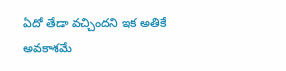ఏదో తేడా వచ్చిందని ఇక అతికే అవకాశమే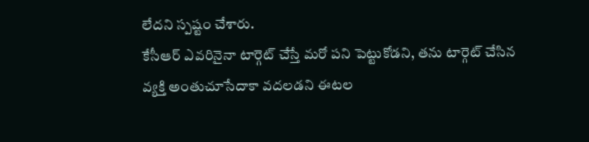లేదని స్పష్టం చేశారు.
కేసీఆర్ ఎవరినైనా టార్గెట్ చేస్తే మరో పని పెట్టుకోడని, తను టార్గెట్ చేసిన వ్యక్తి అంతుచూసేదాకా వదలడని ఈటల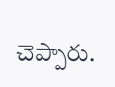చెప్పారు.